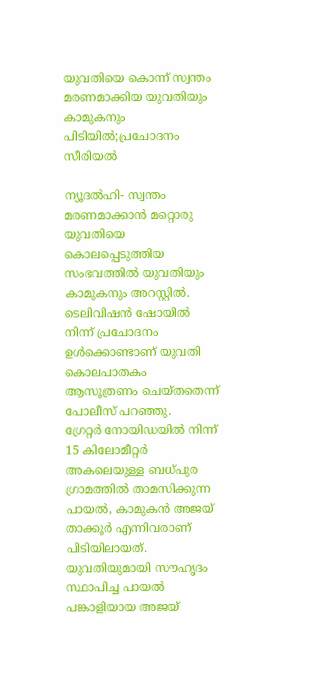യുവതിയെ കൊന്ന് സ്വന്തം മരണമാക്കിയ യുവതിയും കാമുകനും പിടിയില്‍;പ്രചോദനം സീരിയൽ

ന്യൂദല്‍ഹി- സ്വന്തം മരണമാക്കാന്‍ മറ്റൊരു യുവതിയെ കൊലപ്പെടുത്തിയ സംഭവത്തില്‍ യുവതിയും കാമുകനും അറസ്റ്റില്‍. ടെലിവിഷന്‍ ഷോയില്‍ നിന്ന് പ്രചോദനം ഉള്‍ക്കൊണ്ടാണ് യുവതി കൊലപാതകം ആസൂത്രണം ചെയ്തതെന്ന് പോലീസ് പറഞ്ഞു.
ഗ്രേറ്റര്‍ നോയിഡയില്‍ നിന്ന് 15 കിലോമീറ്റര്‍ അകലെയുള്ള ബധ്പുര ഗ്രാമത്തില്‍ താമസിക്കുന്ന പായല്‍, കാമുകന്‍ അജയ് താക്കൂര്‍ എന്നിവരാണ് പിടിയിലായത്.  യുവതിയുമായി സൗഹൃദം സ്ഥാപിച്ച പായല്‍ പങ്കാളിയായ അജയ്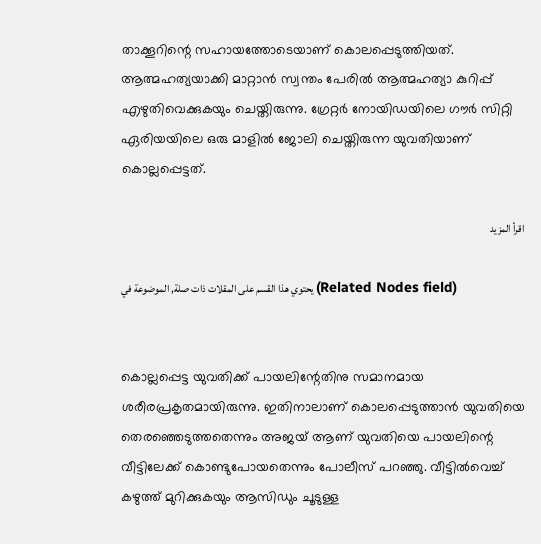താക്കൂറിന്റെ സഹായത്തോടെയാണ് കൊലപ്പെടുത്തിയത്.
ആത്മഹത്യയാക്കി മാറ്റാന്‍ സ്വന്തം പേരില്‍ ആത്മഹത്യാ കുറിപ്പ് എഴുതിവെക്കുകയും ചെയ്തിരുന്നു. ഗ്രേറ്റര്‍ നോയിഡയിലെ ഗൗര്‍ സിറ്റി ഏരിയയിലെ ഒരു മാളില്‍ ജോലി ചെയ്തിരുന്ന യുവതിയാണ് കൊല്ലപ്പെട്ടത്.

اقرأ المزيد

يحتوي هذا القسم على المقلات ذات صلة, الموضوعة في (Related Nodes field)


കൊല്ലപ്പെട്ട യുവതിക്ക് പായലിന്റേതിനു സമാനമായ ശരീരപ്രകൃതമായിരുന്നു. ഇതിനാലാണ് കൊലപ്പെടുത്താന്‍ യുവതിയെ തെരഞ്ഞെടുത്തതെന്നും അജയ് ആണ് യുവതിയെ പായലിന്റെ വീട്ടിലേക്ക് കൊണ്ടുപോയതെന്നും പോലീസ് പറഞ്ഞു. വീട്ടില്‍വെച്ച്  കഴുത്ത് മുറിക്കുകയും ആസിഡും ചൂടുള്ള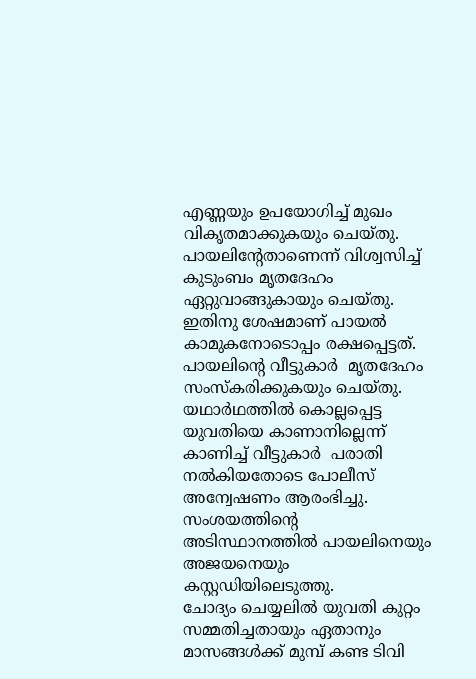എണ്ണയും ഉപയോഗിച്ച് മുഖം വികൃതമാക്കുകയും ചെയ്തു.
പായലിന്റേതാണെന്ന് വിശ്വസിച്ച് കുടുംബം മൃതദേഹം ഏറ്റുവാങ്ങുകായും ചെയ്തു. ഇതിനു ശേഷമാണ് പായല്‍ കാമുകനോടൊപ്പം രക്ഷപ്പെട്ടത്. പായലിന്റെ വീട്ടുകാര്‍  മൃതദേഹം സംസ്‌കരിക്കുകയും ചെയ്തു.
യഥാര്‍ഥത്തില്‍ കൊല്ലപ്പെട്ട യുവതിയെ കാണാനില്ലെന്ന് കാണിച്ച് വീട്ടുകാര്‍  പരാതി നല്‍കിയതോടെ പോലീസ് അന്വേഷണം ആരംഭിച്ചു. സംശയത്തിന്റെ അടിസ്ഥാനത്തില്‍ പായലിനെയും അജയനെയും കസ്റ്റഡിയിലെടുത്തു.
ചോദ്യം ചെയ്യലില്‍ യുവതി കുറ്റം സമ്മതിച്ചതായും ഏതാനും മാസങ്ങള്‍ക്ക് മുമ്പ് കണ്ട ടിവി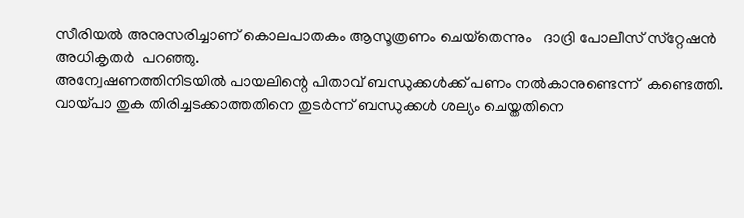സീരിയല്‍ അനുസരിച്ചാണ് കൊലപാതകം ആസൂത്രണം ചെയ്‌തെന്നും   ദാദ്രി പോലീസ് സ്‌റ്റേഷന്‍ അധികൃതര്‍  പറഞ്ഞു.
അന്വേഷണത്തിനിടയില്‍ പായലിന്റെ പിതാവ് ബന്ധുക്കള്‍ക്ക് പണം നല്‍കാനുണ്ടെന്ന്  കണ്ടെത്തി.
വായ്പാ തുക തിരിച്ചടക്കാത്തതിനെ തുടര്‍ന്ന് ബന്ധുക്കള്‍ ശല്യം ചെയ്തതിനെ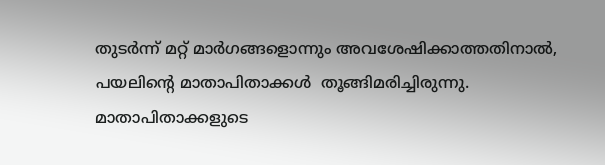തുടര്‍ന്ന് മറ്റ് മാര്‍ഗങ്ങളൊന്നും അവശേഷിക്കാത്തതിനാല്‍, പയലിന്റെ മാതാപിതാക്കള്‍  തൂങ്ങിമരിച്ചിരുന്നു.
മാതാപിതാക്കളുടെ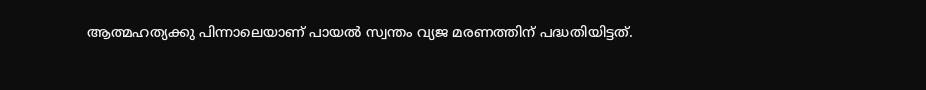ആത്മഹത്യക്കു പിന്നാലെയാണ് പായല്‍ സ്വന്തം വ്യജ മരണത്തിന് പദ്ധതിയിട്ടത്.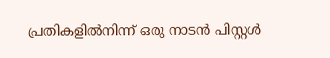പ്രതികളില്‍നിന്ന് ഒരു നാടന്‍ പിസ്റ്റള്‍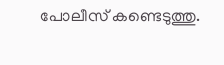പോലീസ് കണ്ടെടുത്തു.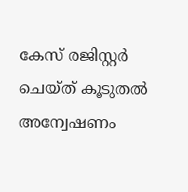കേസ് രജിസ്റ്റര്‍ ചെയ്ത് കൂടുതല്‍ അന്വേഷണം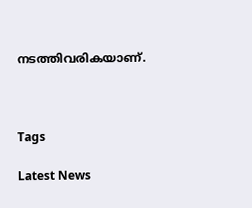നടത്തിവരികയാണ്.



Tags

Latest News